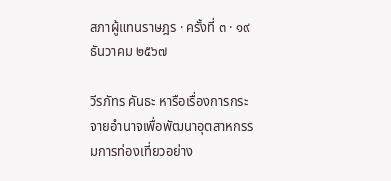สภาผู้แทนราษฎร · ครั้งที่ ๓ · ๑๙ ธันวาคม ๒๕๖๗

วีรภัทร คันธะ หารือเรื่องการกระจายอำนาจเพื่อพัฒนาอุตสาหกรรมการท่องเที่ยวอย่าง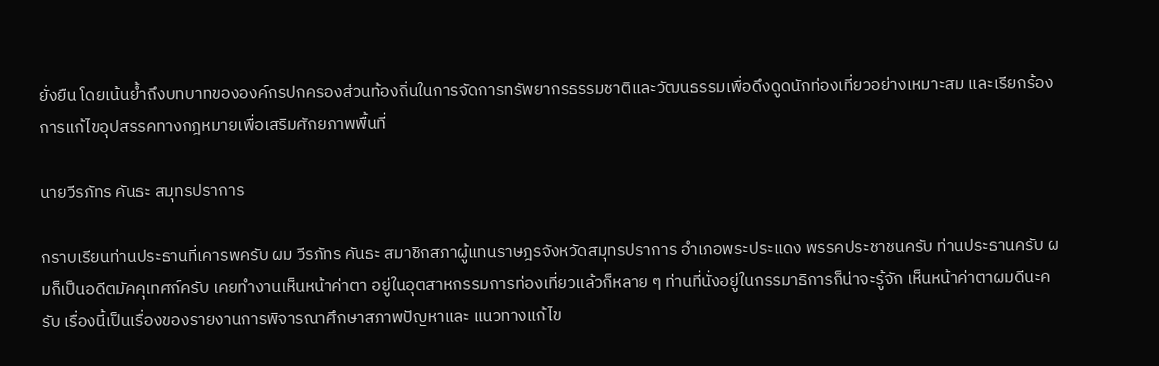ยั่งยืน โดยเน้นย้ำถึงบทบาทขององค์กรปกครองส่วนท้องถิ่นในการจัดการทรัพยากรธรรมชาติและวัฒนธรรมเพื่อดึงดูดนักท่องเที่ยวอย่างเหมาะสม และเรียกร้องการแก้ไขอุปสรรคทางกฎหมายเพื่อเสริมศักยภาพพื้นที่

นายวีรภัทร คันธะ สมุทรปราการ

กราบเรียนท่านประธานที่เคารพครับ ผม วีรภัทร คันธะ สมาชิกสภาผู้แทนราษฎรจังหวัดสมุทรปราการ อำเภอพระประแดง พรรคประชาชนครับ ท่านประธานครับ ผมก็เป็นอดีตมัคคุเทศก์ครับ เคยทำงานเห็นหน้าค่าตา อยู่ในอุตสาหกรรมการท่องเที่ยวแล้วก็หลาย ๆ ท่านที่นั่งอยู่ในกรรมาธิการก็น่าจะรู้จัก เห็นหน้าค่าตาผมดีนะครับ เรื่องนี้เป็นเรื่องของรายงานการพิจารณาศึกษาสภาพปัญหาและ แนวทางแก้ไข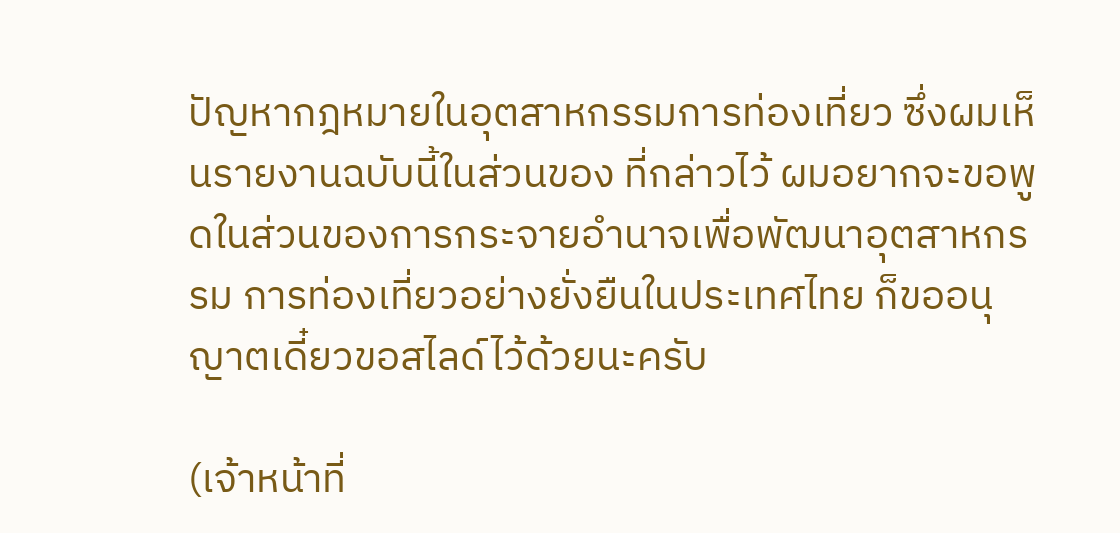ปัญหากฎหมายในอุตสาหกรรมการท่องเที่ยว ซึ่งผมเห็นรายงานฉบับนี้ในส่วนของ ที่กล่าวไว้ ผมอยากจะขอพูดในส่วนของการกระจายอำนาจเพื่อพัฒนาอุตสาหกรรม การท่องเที่ยวอย่างยั่งยืนในประเทศไทย ก็ขออนุญาตเดี๋ยวขอสไลด์ไว้ด้วยนะครับ

(เจ้าหน้าที่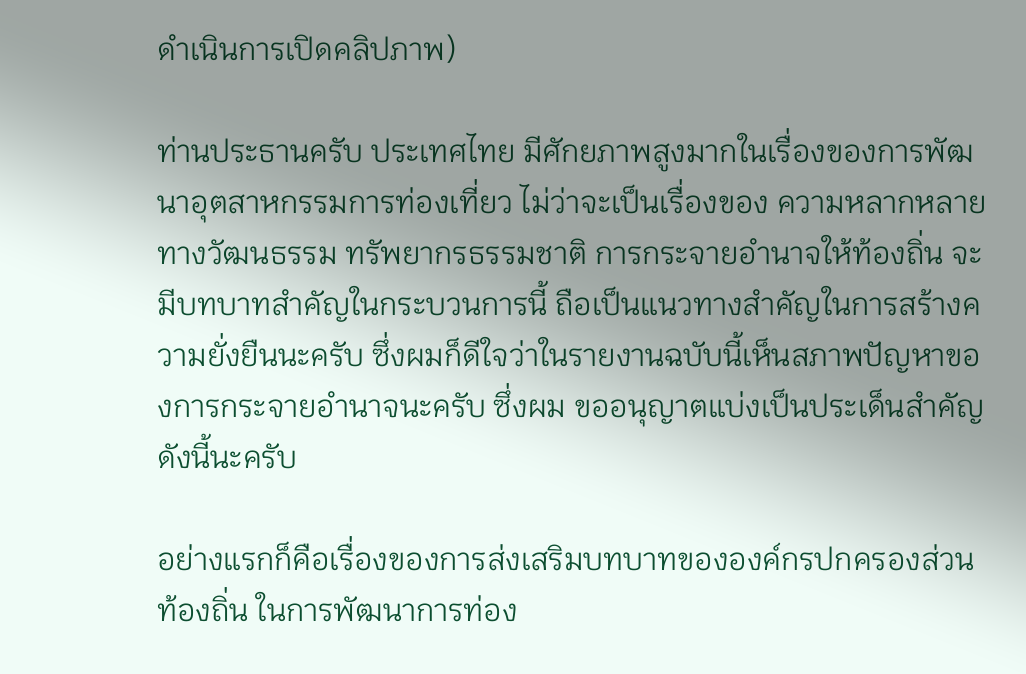ดำเนินการเปิดคลิปภาพ)

ท่านประธานครับ ประเทศไทย มีศักยภาพสูงมากในเรื่องของการพัฒนาอุตสาหกรรมการท่องเที่ยว ไม่ว่าจะเป็นเรื่องของ ความหลากหลายทางวัฒนธรรม ทรัพยากรธรรมชาติ การกระจายอำนาจให้ท้องถิ่น จะมีบทบาทสำคัญในกระบวนการนี้ ถือเป็นแนวทางสำคัญในการสร้างความยั่งยืนนะครับ ซึ่งผมก็ดีใจว่าในรายงานฉบับนี้เห็นสภาพปัญหาของการกระจายอำนาจนะครับ ซึ่งผม ขออนุญาตแบ่งเป็นประเด็นสำคัญดังนี้นะครับ

อย่างแรกก็คือเรื่องของการส่งเสริมบทบาทขององค์กรปกครองส่วนท้องถิ่น ในการพัฒนาการท่อง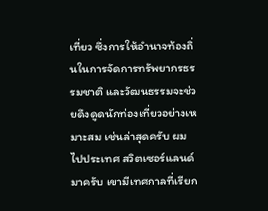เที่ยว ซึ่งการให้อำนาจท้องถิ่นในการจัดการทรัพยากรธรรมชาติ และวัฒนธรรมจะช่วยดึงดูดนักท่องเที่ยวอย่างเหมาะสม เช่นล่าสุดครับ ผมไปประเทศ สวิตเซอร์แลนด์มาครับ เขามีเทศกาลที่เรียก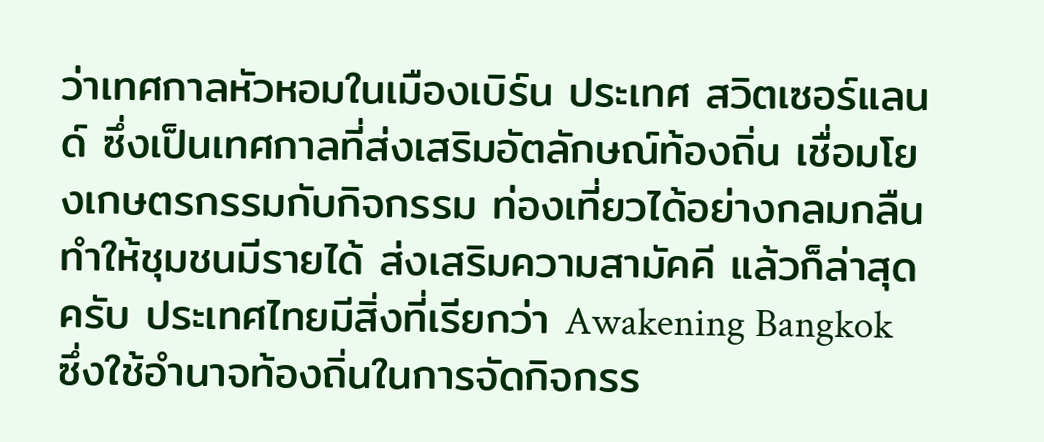ว่าเทศกาลหัวหอมในเมืองเบิร์น ประเทศ สวิตเซอร์แลนด์ ซึ่งเป็นเทศกาลที่ส่งเสริมอัตลักษณ์ท้องถิ่น เชื่อมโยงเกษตรกรรมกับกิจกรรม ท่องเที่ยวได้อย่างกลมกลืน ทำให้ชุมชนมีรายได้ ส่งเสริมความสามัคคี แล้วก็ล่าสุดครับ ประเทศไทยมีสิ่งที่เรียกว่า Awakening Bangkok ซึ่งใช้อำนาจท้องถิ่นในการจัดกิจกรร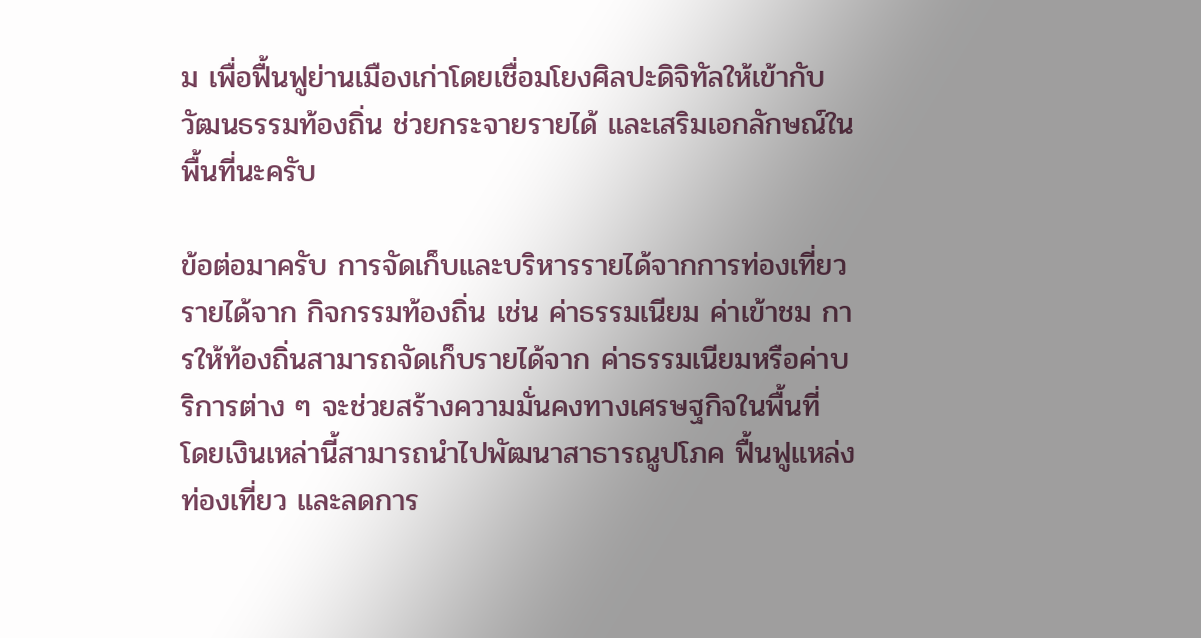ม เพื่อฟื้นฟูย่านเมืองเก่าโดยเชื่อมโยงศิลปะดิจิทัลให้เข้ากับวัฒนธรรมท้องถิ่น ช่วยกระจายรายได้ และเสริมเอกลักษณ์ในพื้นที่นะครับ

ข้อต่อมาครับ การจัดเก็บและบริหารรายได้จากการท่องเที่ยว รายได้จาก กิจกรรมท้องถิ่น เช่น ค่าธรรมเนียม ค่าเข้าชม การให้ท้องถิ่นสามารถจัดเก็บรายได้จาก ค่าธรรมเนียมหรือค่าบริการต่าง ๆ จะช่วยสร้างความมั่นคงทางเศรษฐกิจในพื้นที่ โดยเงินเหล่านี้สามารถนำไปพัฒนาสาธารณูปโภค ฟื้นฟูแหล่งท่องเที่ยว และลดการ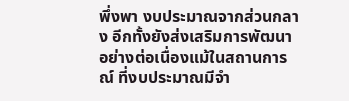พึ่งพา งบประมาณจากส่วนกลาง อีกทั้งยังส่งเสริมการพัฒนาอย่างต่อเนื่องแม้ในสถานการณ์ ที่งบประมาณมีจำ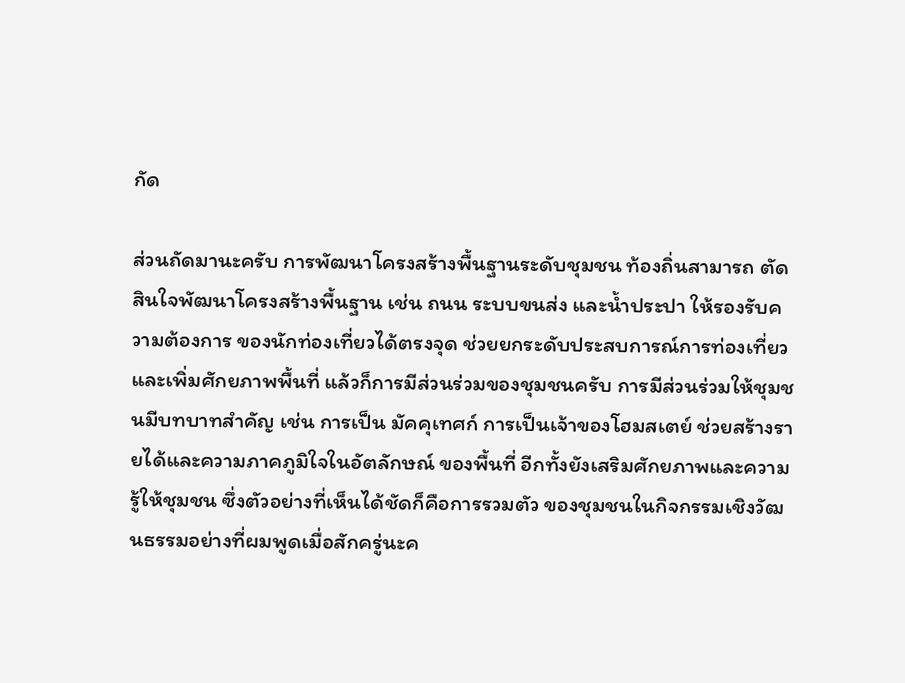กัด

ส่วนถัดมานะครับ การพัฒนาโครงสร้างพื้นฐานระดับชุมชน ท้องถิ่นสามารถ ตัดสินใจพัฒนาโครงสร้างพื้นฐาน เช่น ถนน ระบบขนส่ง และน้ำประปา ให้รองรับความต้องการ ของนักท่องเที่ยวได้ตรงจุด ช่วยยกระดับประสบการณ์การท่องเที่ยวและเพิ่มศักยภาพพื้นที่ แล้วก็การมีส่วนร่วมของชุมชนครับ การมีส่วนร่วมให้ชุมชนมีบทบาทสำคัญ เช่น การเป็น มัคคุเทศก์ การเป็นเจ้าของโฮมสเตย์ ช่วยสร้างรายได้และความภาคภูมิใจในอัตลักษณ์ ของพื้นที่ อีกทั้งยังเสริมศักยภาพและความรู้ให้ชุมชน ซึ่งตัวอย่างที่เห็นได้ชัดก็คือการรวมตัว ของชุมชนในกิจกรรมเชิงวัฒนธรรมอย่างที่ผมพูดเมื่อสักครู่นะค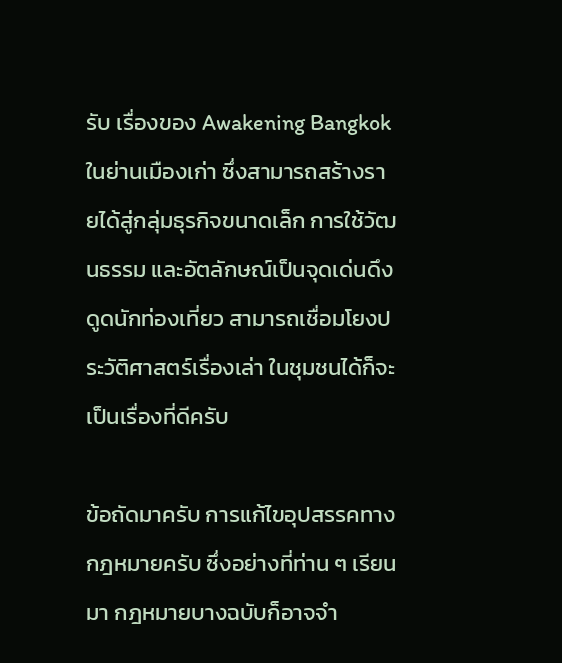รับ เรื่องของ Awakening Bangkok ในย่านเมืองเก่า ซึ่งสามารถสร้างรายได้สู่กลุ่มธุรกิจขนาดเล็ก การใช้วัฒนธรรม และอัตลักษณ์เป็นจุดเด่นดึงดูดนักท่องเที่ยว สามารถเชื่อมโยงประวัติศาสตร์เรื่องเล่า ในชุมชนได้ก็จะเป็นเรื่องที่ดีครับ

ข้อถัดมาครับ การแก้ไขอุปสรรคทางกฎหมายครับ ซึ่งอย่างที่ท่าน ๆ เรียนมา กฎหมายบางฉบับก็อาจจำ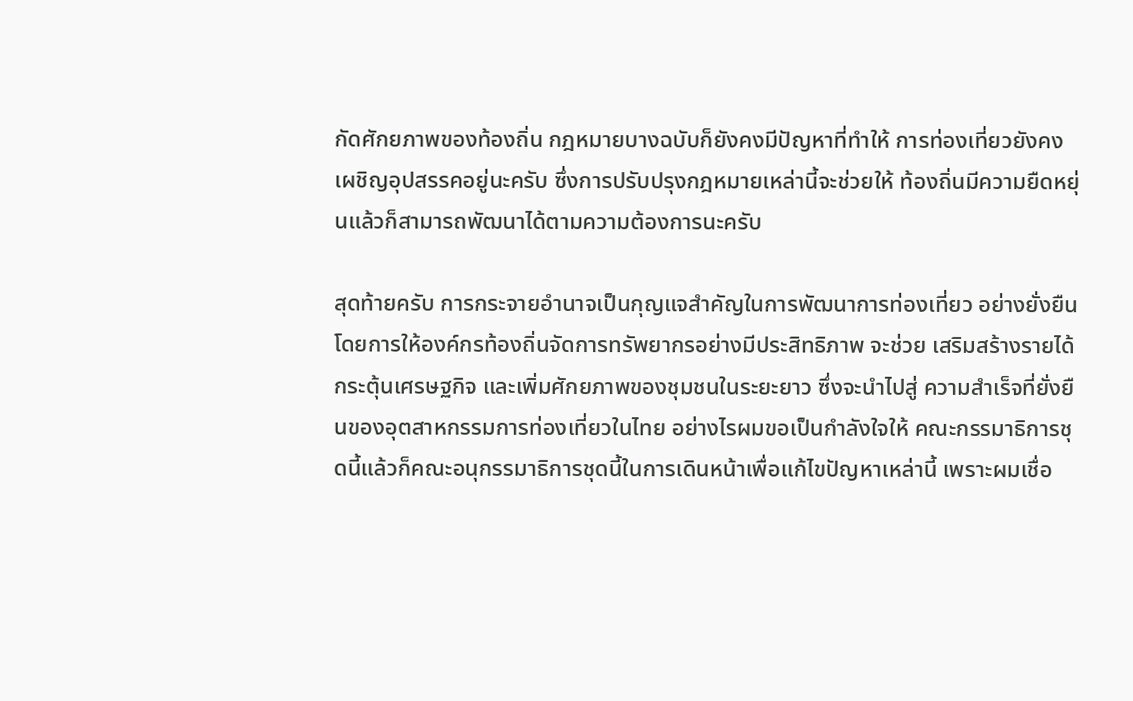กัดศักยภาพของท้องถิ่น กฎหมายบางฉบับก็ยังคงมีปัญหาที่ทำให้ การท่องเที่ยวยังคงเผชิญอุปสรรคอยู่นะครับ ซึ่งการปรับปรุงกฎหมายเหล่านี้จะช่วยให้ ท้องถิ่นมีความยืดหยุ่นแล้วก็สามารถพัฒนาได้ตามความต้องการนะครับ

สุดท้ายครับ การกระจายอำนาจเป็นกุญแจสำคัญในการพัฒนาการท่องเที่ยว อย่างยั่งยืน โดยการให้องค์กรท้องถิ่นจัดการทรัพยากรอย่างมีประสิทธิภาพ จะช่วย เสริมสร้างรายได้ กระตุ้นเศรษฐกิจ และเพิ่มศักยภาพของชุมชนในระยะยาว ซึ่งจะนำไปสู่ ความสำเร็จที่ยั่งยืนของอุตสาหกรรมการท่องเที่ยวในไทย อย่างไรผมขอเป็นกำลังใจให้ คณะกรรมาธิการชุดนี้แล้วก็คณะอนุกรรมาธิการชุดนี้ในการเดินหน้าเพื่อแก้ไขปัญหาเหล่านี้ เพราะผมเชื่อ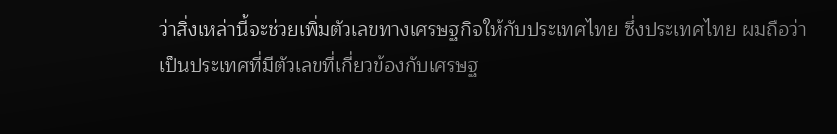ว่าสิ่งเหล่านี้จะช่วยเพิ่มตัวเลขทางเศรษฐกิจให้กับประเทศไทย ซึ่งประเทศไทย ผมถือว่าเป็นประเทศที่มีตัวเลขที่เกี่ยวข้องกับเศรษฐ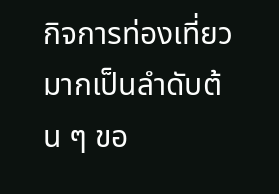กิจการท่องเที่ยวมากเป็นลำดับต้น ๆ ขอ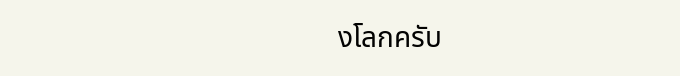งโลกครับ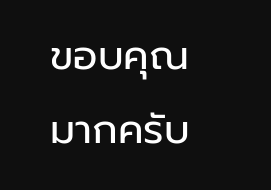ขอบคุณมากครับ